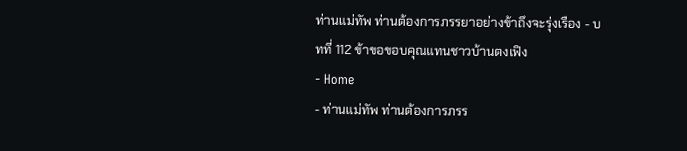ท่านแม่ทัพ ท่านต้องการภรรยาอย่างข้าถึงจะรุ่งเรือง - บทที่ 112 ข้าขอขอบคุณแทนชาวบ้านตงเฟิง
- Home
- ท่านแม่ทัพ ท่านต้องการภรร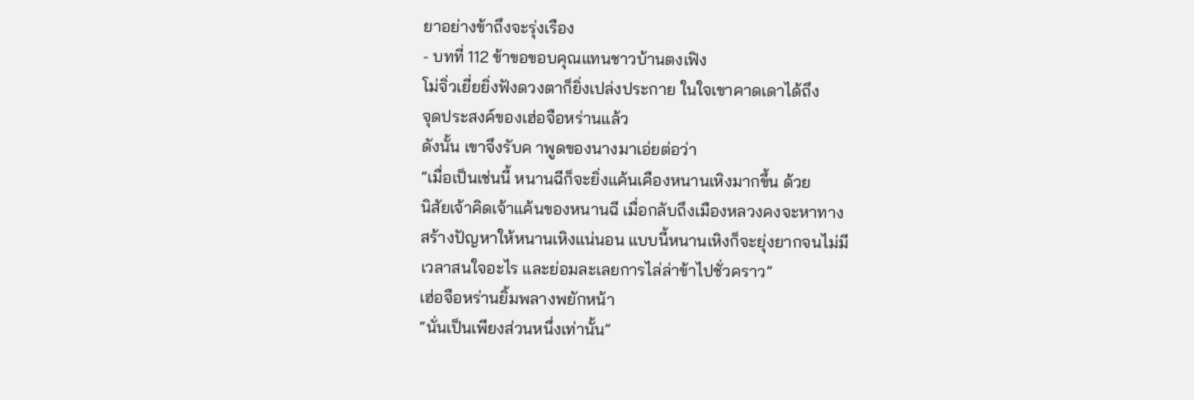ยาอย่างข้าถึงจะรุ่งเรือง
- บทที่ 112 ข้าขอขอบคุณแทนชาวบ้านตงเฟิง
โม่จิ่วเยี่ยยิ่งฟังดวงตาก็ยิ่งเปล่งประกาย ในใจเขาคาดเดาได้ถึง
จุดประสงค์ของเฮ่อจือหร่านแล้ว
ดังนั้น เขาจึงรับค าพูดของนางมาเอ่ยต่อว่า
“เมื่อเป็นเช่นนี้ หนานฉีก็จะยิ่งแค้นเคืองหนานเหิงมากขึ้น ด้วย
นิสัยเจ้าคิดเจ้าแค้นของหนานฉี เมื่อกลับถึงเมืองหลวงคงจะหาทาง
สร้างปัญหาให้หนานเหิงแน่นอน แบบนี้หนานเหิงก็จะยุ่งยากจนไม่มี
เวลาสนใจอะไร และย่อมละเลยการไล่ล่าข้าไปชั่วคราว”
เฮ่อจือหร่านยิ้มพลางพยักหน้า
“นั่นเป็นเพียงส่วนหนึ่งเท่านั้น”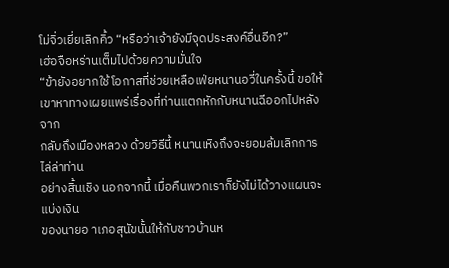โม่จิ่วเยี่ยเลิกคิ้ว “หรือว่าเจ้ายังมีจุดประสงค์อื่นอีก?”
เฮ่อจือหร่านเต็มไปด้วยความมั่นใจ
“ข้ายังอยากใช้โอกาสที่ช่วยเหลือเฟ่ยหนานอวี่ในครั้งนี้ ขอให้
เขาหาทางเผยแพร่เรื่องที่ท่านแตกหักกับหนานฉีออกไปหลังจาก
กลับถึงเมืองหลวง ด้วยวิธีนี้ หนานเหิงถึงจะยอมล้มเลิกการไล่ล่าท่าน
อย่างสิ้นเชิง นอกจากนี้ เมื่อคืนพวกเราก็ยังไม่ได้วางแผนจะแบ่งเงิน
ของนายอ าเภอสุนัขนั้นให้กับชาวบ้านห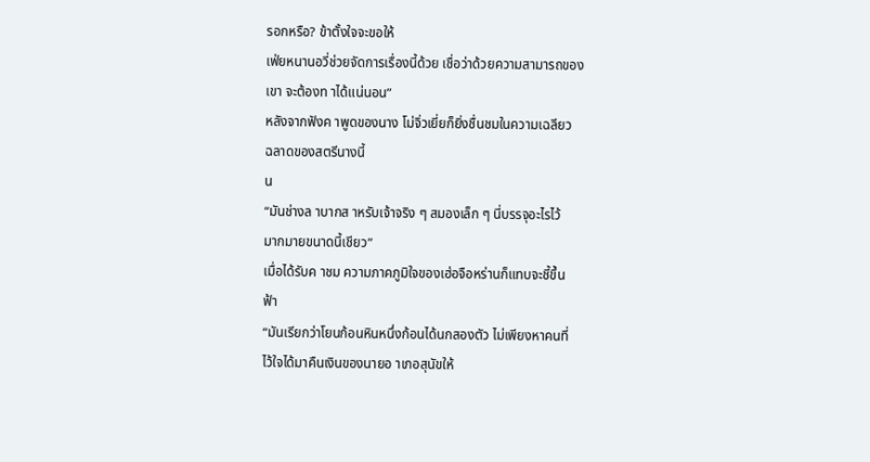รอกหรือ? ข้าตั้งใจจะขอให้
เฟ่ยหนานอวี่ช่วยจัดการเรื่องนี้ด้วย เชื่อว่าด้วยความสามารถของ
เขา จะต้องท าได้แน่นอน”
หลังจากฟังค าพูดของนาง โม่จิ่วเยี่ยก็ยิ่งชื่นชมในความเฉลียว
ฉลาดของสตรีนางนี้
น
“มันช่างล าบากส าหรับเจ้าจริง ๆ สมองเล็ก ๆ นี่บรรจุอะไรไว้
มากมายขนาดนี้เชียว”
เมื่อได้รับค าชม ความภาคภูมิใจของเฮ่อจือหร่านก็แทบจะชี้ขึ้น
ฟ้า
“มันเรียกว่าโยนก้อนหินหนึ่งก้อนได้นกสองตัว ไม่เพียงหาคนที่
ไว้ใจได้มาคืนเงินของนายอ าเภอสุนัขให้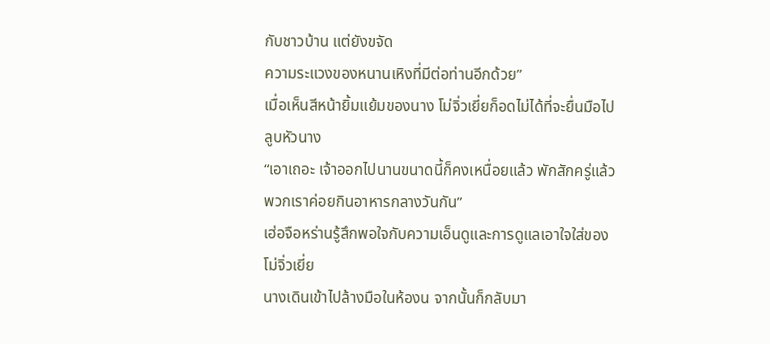กับชาวบ้าน แต่ยังขจัด
ความระแวงของหนานเหิงที่มีต่อท่านอีกด้วย”
เมื่อเห็นสีหน้ายิ้มแย้มของนาง โม่จิ่วเยี่ยก็อดไม่ได้ที่จะยื่นมือไป
ลูบหัวนาง
“เอาเถอะ เจ้าออกไปนานขนาดนี้ก็คงเหนื่อยแล้ว พักสักครู่แล้ว
พวกเราค่อยกินอาหารกลางวันกัน”
เฮ่อจือหร่านรู้สึกพอใจกับความเอ็นดูและการดูแลเอาใจใส่ของ
โม่จิ่วเยี่ย
นางเดินเข้าไปล้างมือในห้องน จากนั้นก็กลับมา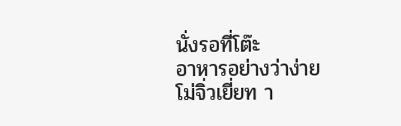นั่งรอที่โต๊ะ
อาหารอย่างว่าง่าย
โม่จิ่วเยี่ยท า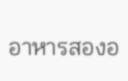อาหารสองอ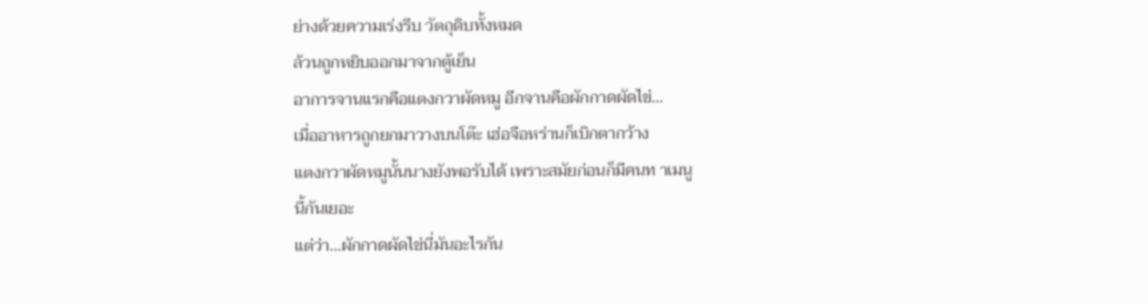ย่างด้วยความเร่งรีบ วัตถุดิบทั้งหมด
ล้วนถูกหยิบออกมาจากตู้เย็น
อาการจานแรกคือแตงกวาผัดหมู อีกจานคือผักกาดผัดไข่…
เมื่ออาหารถูกยกมาวางบนโต๊ะ เฮ่อจือหร่านก็เบิกตากว้าง
แตงกวาผัดหมูนั้นนางยังพอรับได้ เพราะสมัยก่อนก็มีคนท าเมนู
นี้กันเยอะ
แต่ว่า…ผักกาดผัดไข่นี่มันอะไรกัน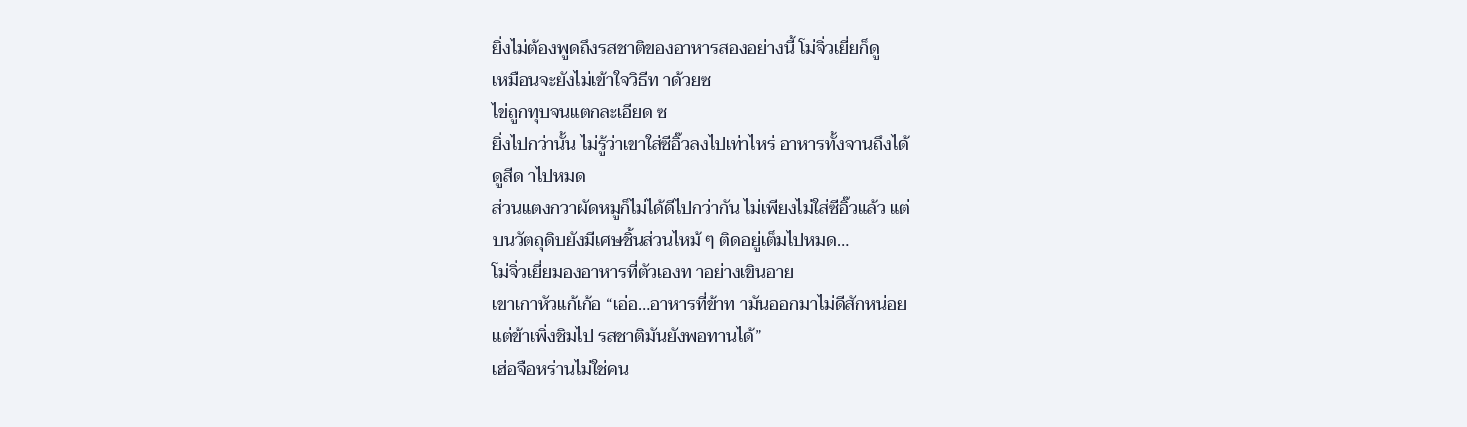ยิ่งไม่ต้องพูดถึงรสชาติของอาหารสองอย่างนี้ โม่จิ่วเยี่ยก็ดู
เหมือนจะยังไม่เข้าใจวิธีท าด้วยซ
ไข่ถูกทุบจนแตกละเอียด ซ
ยิ่งไปกว่านั้น ไม่รู้ว่าเขาใส่ซีอิ๊วลงไปเท่าไหร่ อาหารทั้งจานถึงได้
ดูสีด าไปหมด
ส่วนแตงกวาผัดหมูก็ไม่ได้ดีไปกว่ากัน ไม่เพียงไม่ใส่ซีอิ๊วแล้ว แต่
บนวัตถุดิบยังมีเศษชิ้นส่วนไหม้ ๆ ติดอยู่เต็มไปหมด…
โม่จิ่วเยี่ยมองอาหารที่ตัวเองท าอย่างเขินอาย
เขาเกาหัวแก้เก้อ “เอ่อ…อาหารที่ข้าท ามันออกมาไม่ดีสักหน่อย
แต่ข้าเพิ่งชิมไป รสชาติมันยังพอทานได้”
เฮ่อจือหร่านไม่ใช่คน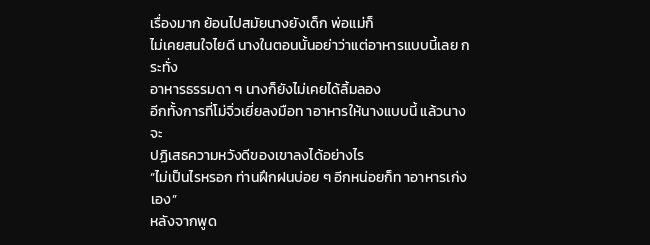เรื่องมาก ย้อนไปสมัยนางยังเด็ก พ่อแม่ก็
ไม่เคยสนใจไยดี นางในตอนนั้นอย่าว่าแต่อาหารแบบนี้เลย กระทั่ง
อาหารธรรมดา ๆ นางก็ยังไม่เคยได้ลิ้มลอง
อีกทั้งการที่โม่จิ่วเยี่ยลงมือท าอาหารให้นางแบบนี้ แล้วนางจะ
ปฏิเสธความหวังดีของเขาลงได้อย่างไร
“ไม่เป็นไรหรอก ท่านฝึกฝนบ่อย ๆ อีกหน่อยก็ท าอาหารเก่งเอง”
หลังจากพูด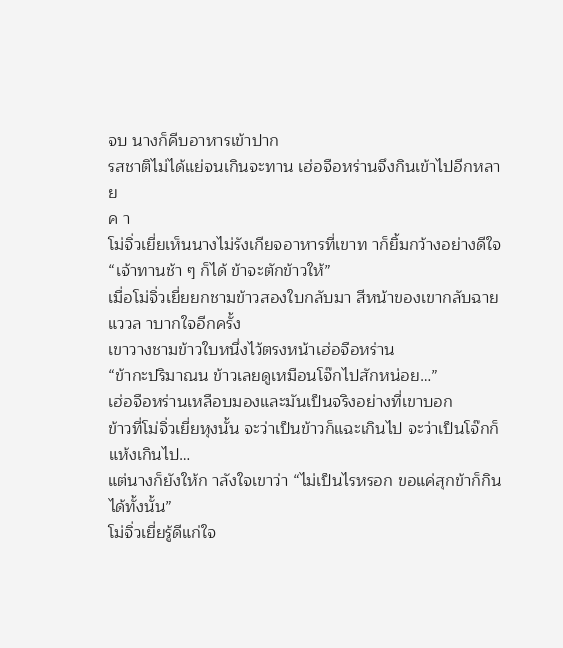จบ นางก็คีบอาหารเข้าปาก
รสชาติไม่ได้แย่จนเกินจะทาน เฮ่อจือหร่านจึงกินเข้าไปอีกหลาย
ค า
โม่จิ่วเยี่ยเห็นนางไม่รังเกียจอาหารที่เขาท าก็ยิ้มกว้างอย่างดีใจ
“เจ้าทานช้า ๆ ก็ได้ ข้าจะตักข้าวให้”
เมื่อโม่จิ่วเยี่ยยกชามข้าวสองใบกลับมา สีหน้าของเขากลับฉาย
แววล าบากใจอีกครั้ง
เขาวางชามข้าวใบหนึ่งไว้ตรงหน้าเฮ่อจือหร่าน
“ข้ากะปริมาณน ข้าวเลยดูเหมือนโจ๊กไปสักหน่อย…”
เฮ่อจือหร่านเหลือบมองและมันเป็นจริงอย่างที่เขาบอก
ข้าวที่โม่จิ่วเยี่ยหุงนั้น จะว่าเป็นข้าวก็แฉะเกินไป จะว่าเป็นโจ๊กก็
แห้งเกินไป…
แต่นางก็ยังให้ก าลังใจเขาว่า “ไม่เป็นไรหรอก ขอแค่สุกข้าก็กิน
ได้ทั้งนั้น”
โม่จิ่วเยี่ยรู้ดีแก่ใจ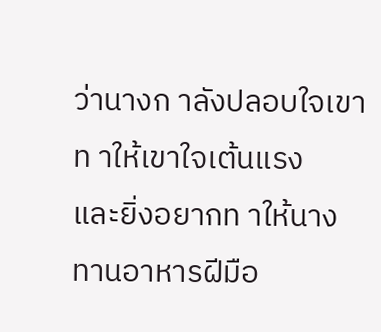ว่านางก าลังปลอบใจเขา ท าให้เขาใจเต้นแรง
และยิ่งอยากท าให้นางทานอาหารฝีมือ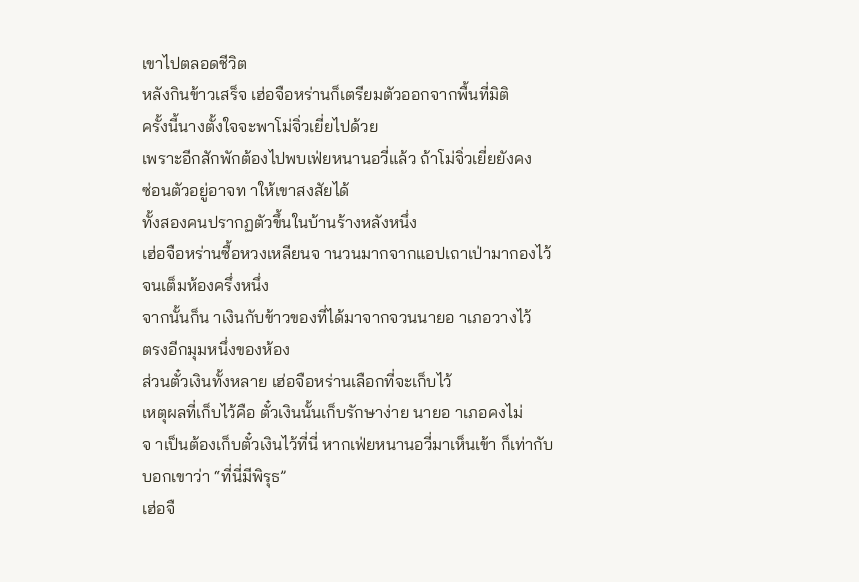เขาไปตลอดชีวิต
หลังกินข้าวเสร็จ เฮ่อจือหร่านก็เตรียมตัวออกจากพื้นที่มิติ
ครั้งนี้นางตั้งใจจะพาโม่จิ่วเยี่ยไปด้วย
เพราะอีกสักพักต้องไปพบเฟ่ยหนานอวี่แล้ว ถ้าโม่จิ่วเยี่ยยังคง
ซ่อนตัวอยู่อาจท าให้เขาสงสัยได้
ทั้งสองคนปรากฏตัวขึ้นในบ้านร้างหลังหนึ่ง
เฮ่อจือหร่านซื้อหวงเหลียนจ านวนมากจากแอปเถาเป่ามากองไว้
จนเต็มห้องครึ่งหนึ่ง
จากนั้นก็น าเงินกับข้าวของที่ได้มาจากจวนนายอ าเภอวางไว้
ตรงอีกมุมหนึ่งของห้อง
ส่วนตั๋วเงินทั้งหลาย เฮ่อจือหร่านเลือกที่จะเก็บไว้
เหตุผลที่เก็บไว้คือ ตั๋วเงินนั้นเก็บรักษาง่าย นายอ าเภอคงไม่
จ าเป็นต้องเก็บตั๋วเงินไว้ที่นี่ หากเฟ่ยหนานอวี่มาเห็นเข้า ก็เท่ากับ
บอกเขาว่า “ที่นี่มีพิรุธ”
เฮ่อจื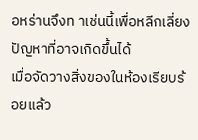อหร่านจึงท าเช่นนี้เพื่อหลีกเลี่ยงปัญหาที่อาจเกิดขึ้นได้
เมื่อจัดวางสิ่งของในห้องเรียบร้อยแล้ว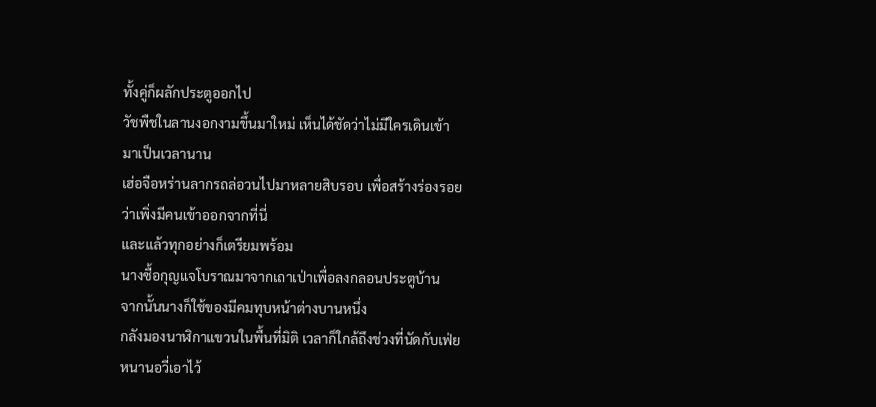ทั้งคู่ก็ผลักประตูออกไป
วัชพืชในลานงอกงามขึ้นมาใหม่ เห็นได้ชัดว่าไม่มีใครเดินเข้า
มาเป็นเวลานาน
เฮ่อจือหร่านลากรถล่อวนไปมาหลายสิบรอบ เพื่อสร้างร่องรอย
ว่าเพิ่งมีคนเข้าออกจากที่นี่
และแล้วทุกอย่างก็เตรียมพร้อม
นางซื้อกุญแจโบราณมาจากเถาเป่าเพื่อลงกลอนประตูบ้าน
จากนั้นนางก็ใช้ของมีคมทุบหน้าต่างบานหนึ่ง
กลังมองนาฬิกาแขวนในพื้นที่มิติ เวลาก็ใกล้ถึงช่วงที่นัดกับเฟ่ย
หนานอวี่เอาไว้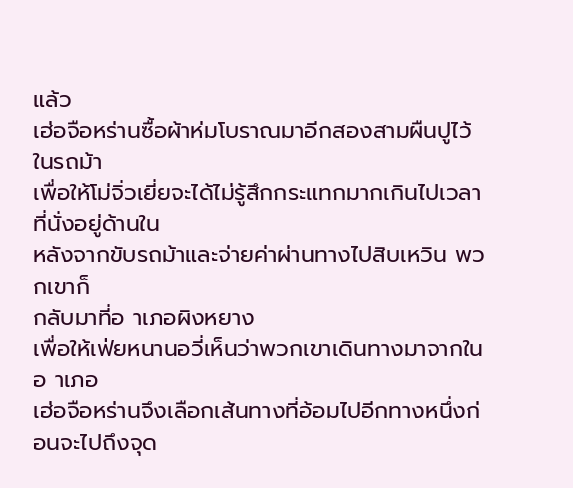แล้ว
เฮ่อจือหร่านซื้อผ้าห่มโบราณมาอีกสองสามผืนปูไว้ในรถม้า
เพื่อให้โม่จิ่วเยี่ยจะได้ไม่รู้สึกกระแทกมากเกินไปเวลาที่นั่งอยู่ด้านใน
หลังจากขับรถม้าและจ่ายค่าผ่านทางไปสิบเหวิน พวกเขาก็
กลับมาที่อ าเภอผิงหยาง
เพื่อให้เฟ่ยหนานอวี่เห็นว่าพวกเขาเดินทางมาจากในอ าเภอ
เฮ่อจือหร่านจึงเลือกเส้นทางที่อ้อมไปอีกทางหนึ่งก่อนจะไปถึงจุด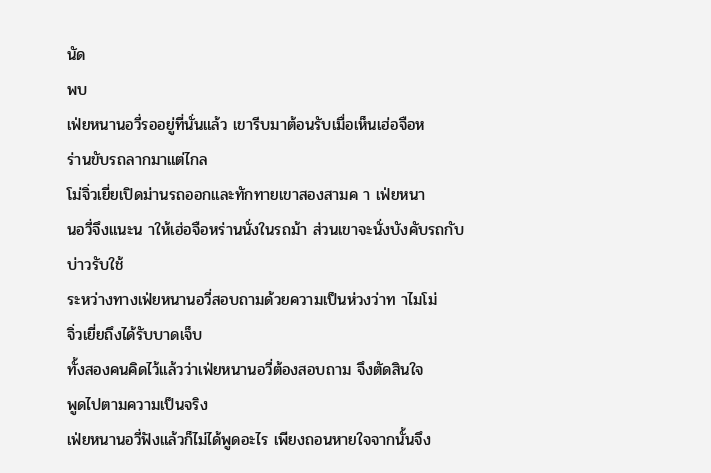นัด
พบ
เฟ่ยหนานอวี่รออยู่ที่นั่นแล้ว เขารีบมาต้อนรับเมื่อเห็นเฮ่อจือห
ร่านขับรถลากมาแต่ไกล
โม่จิ่วเยี่ยเปิดม่านรถออกและทักทายเขาสองสามค า เฟ่ยหนา
นอวี่จึงแนะน าให้เฮ่อจือหร่านนั่งในรถม้า ส่วนเขาจะนั่งบังคับรถกับ
บ่าวรับใช้
ระหว่างทางเฟ่ยหนานอวี่สอบถามด้วยความเป็นห่วงว่าท าไมโม่
จิ่วเยี่ยถึงได้รับบาดเจ็บ
ทั้งสองคนคิดไว้แล้วว่าเฟ่ยหนานอวี่ต้องสอบถาม จึงตัดสินใจ
พูดไปตามความเป็นจริง
เฟ่ยหนานอวี่ฟังแล้วก็ไม่ได้พูดอะไร เพียงถอนหายใจจากนั้นจึง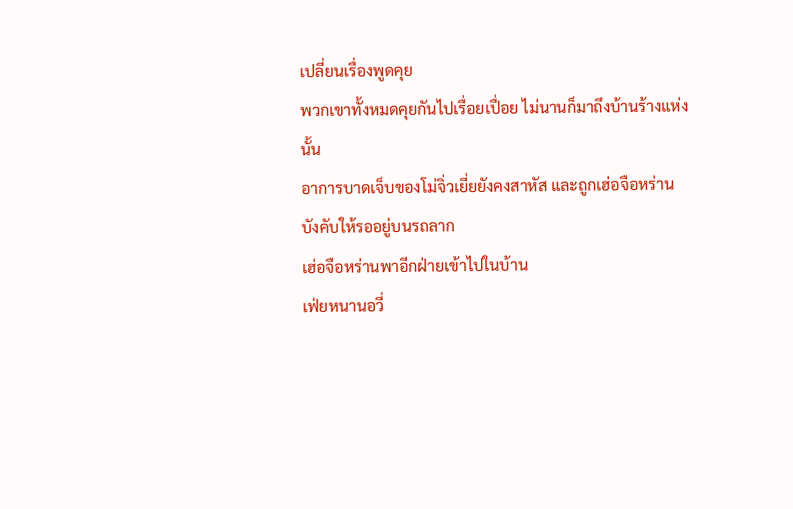เปลี่ยนเรื่องพูดคุย
พวกเขาทั้งหมดคุยกันไปเรื่อยเปื่อย ไม่นานก็มาถึงบ้านร้างแห่ง
นั้น
อาการบาดเจ็บของโม่จิ่วเยี่ยยังคงสาหัส และถูกเฮ่อจือหร่าน
บังคับให้รออยู่บนรถลาก
เฮ่อจือหร่านพาอีกฝ่ายเข้าไปในบ้าน
เฟ่ยหนานอวี่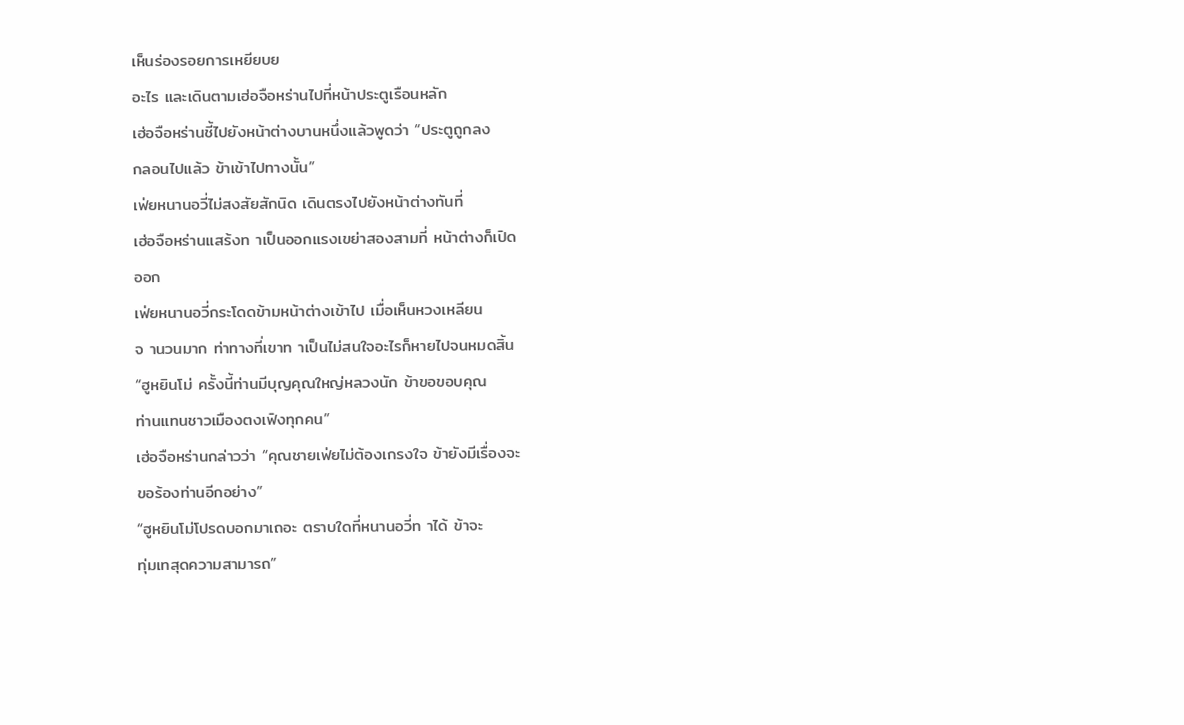เห็นร่องรอยการเหยียบย
อะไร และเดินตามเฮ่อจือหร่านไปที่หน้าประตูเรือนหลัก
เฮ่อจือหร่านชี้ไปยังหน้าต่างบานหนึ่งแล้วพูดว่า “ประตูถูกลง
กลอนไปแล้ว ข้าเข้าไปทางนั้น”
เฟ่ยหนานอวี่ไม่สงสัยสักนิด เดินตรงไปยังหน้าต่างทันที่
เฮ่อจือหร่านแสร้งท าเป็นออกแรงเขย่าสองสามที่ หน้าต่างก็เปิด
ออก
เฟ่ยหนานอวี่กระโดดข้ามหน้าต่างเข้าไป เมื่อเห็นหวงเหลียน
จ านวนมาก ท่าทางที่เขาท าเป็นไม่สนใจอะไรก็หายไปจนหมดสิ้น
“ฮูหยินโม่ ครั้งนี้ท่านมีบุญคุณใหญ่หลวงนัก ข้าขอขอบคุณ
ท่านแทนชาวเมืองตงเฟิงทุกคน”
เฮ่อจือหร่านกล่าวว่า “คุณชายเฟ่ยไม่ต้องเกรงใจ ข้ายังมีเรื่องจะ
ขอร้องท่านอีกอย่าง”
“ฮูหยินโม่โปรดบอกมาเถอะ ตราบใดที่หนานอวี่ท าได้ ข้าจะ
ทุ่มเทสุดความสามารถ”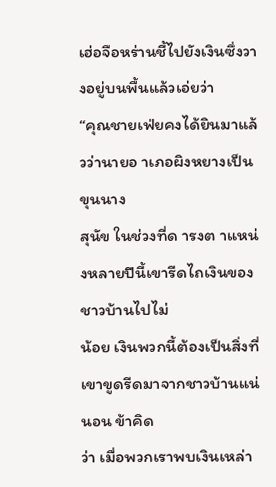เฮ่อจือหร่านชี้ไปยังเงินซึ่งวางอยู่บนพื้นแล้วเอ่ยว่า
“คุณชายเฟ่ยคงได้ยินมาแล้วว่านายอ าเภอผิงหยางเป็นขุนนาง
สุนัข ในช่วงที่ด ารงต าแหน่งหลายปีนี้เขารีดไถเงินของชาวบ้านไปไม่
น้อย เงินพวกนี้ต้องเป็นสิ่งที่เขาขูดรีดมาจากชาวบ้านแน่นอน ข้าคิด
ว่า เมื่อพวกเราพบเงินเหล่า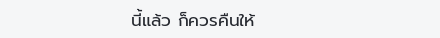นี้แล้ว ก็ควรคืนให้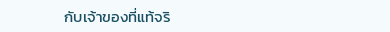กับเจ้าของที่แท้จริ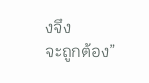งจึง
จะถูกต้อง”